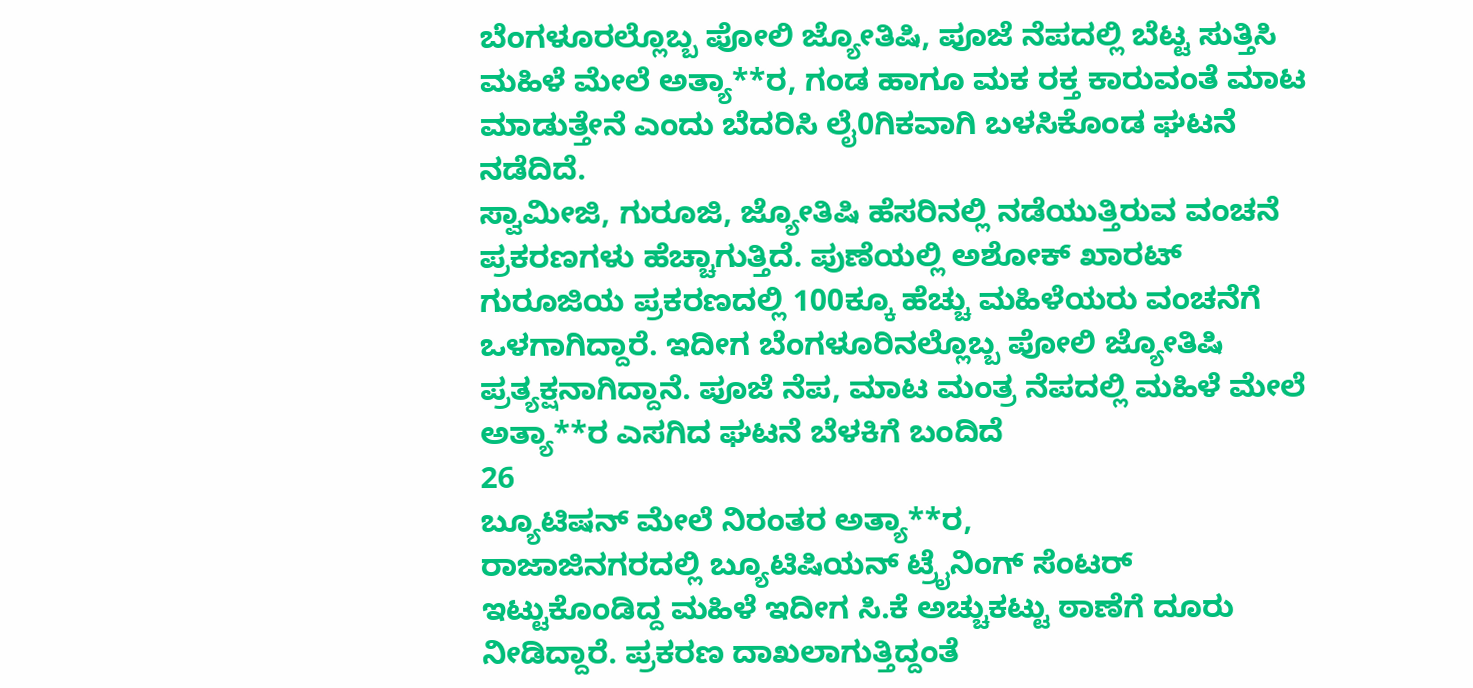ಬೆಂಗಳೂರಲ್ಲೊಬ್ಬ ಪೋಲಿ ಜ್ಯೋತಿಷಿ, ಪೂಜೆ ನೆಪದಲ್ಲಿ ಬೆಟ್ಟ ಸುತ್ತಿಸಿ ಮಹಿಳೆ ಮೇಲೆ ಅತ್ಯಾ**ರ, ಗಂಡ ಹಾಗೂ ಮಕ ರಕ್ತ ಕಾರುವಂತೆ ಮಾಟ ಮಾಡುತ್ತೇನೆ ಎಂದು ಬೆದರಿಸಿ ಲೈ0ಗಿಕವಾಗಿ ಬಳಸಿಕೊಂಡ ಘಟನೆ ನಡೆದಿದೆ.
ಸ್ವಾಮೀಜಿ, ಗುರೂಜಿ, ಜ್ಯೋತಿಷಿ ಹೆಸರಿನಲ್ಲಿ ನಡೆಯುತ್ತಿರುವ ವಂಚನೆ ಪ್ರಕರಣಗಳು ಹೆಚ್ಚಾಗುತ್ತಿದೆ. ಪುಣೆಯಲ್ಲಿ ಅಶೋಕ್ ಖಾರಟ್ ಗುರೂಜಿಯ ಪ್ರಕರಣದಲ್ಲಿ 100ಕ್ಕೂ ಹೆಚ್ಚು ಮಹಿಳೆಯರು ವಂಚನೆಗೆ ಒಳಗಾಗಿದ್ದಾರೆ. ಇದೀಗ ಬೆಂಗಳೂರಿನಲ್ಲೊಬ್ಬ ಪೋಲಿ ಜ್ಯೋತಿಷಿ ಪ್ರತ್ಯಕ್ಷನಾಗಿದ್ದಾನೆ. ಪೂಜೆ ನೆಪ, ಮಾಟ ಮಂತ್ರ ನೆಪದಲ್ಲಿ ಮಹಿಳೆ ಮೇಲೆ ಅತ್ಯಾ**ರ ಎಸಗಿದ ಘಟನೆ ಬೆಳಕಿಗೆ ಬಂದಿದೆ
26
ಬ್ಯೂಟಿಷನ್ ಮೇಲೆ ನಿರಂತರ ಅತ್ಯಾ**ರ,
ರಾಜಾಜಿನಗರದಲ್ಲಿ ಬ್ಯೂಟಿಷಿಯನ್ ಟ್ರೈನಿಂಗ್ ಸೆಂಟರ್ ಇಟ್ಟುಕೊಂಡಿದ್ದ ಮಹಿಳೆ ಇದೀಗ ಸಿ.ಕೆ ಅಚ್ಚುಕಟ್ಟು ಠಾಣೆಗೆ ದೂರು ನೀಡಿದ್ದಾರೆ. ಪ್ರಕರಣ ದಾಖಲಾಗುತ್ತಿದ್ದಂತೆ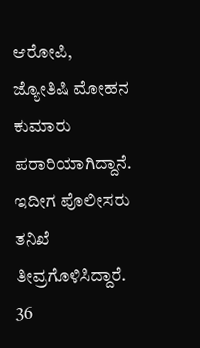ಆರೋಪಿ, ಜ್ಯೋತಿಷಿ ಮೋಹನ ಕುಮಾರು ಪರಾರಿಯಾಗಿದ್ದಾನೆ. ಇದೀಗ ಪೊಲೀಸರು ತನಿಖೆ ತೀವ್ರಗೊಳಿಸಿದ್ದಾರೆ.
36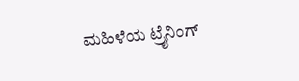ಮಹಿಳೆಯ ಟ್ರೈನಿಂಗ್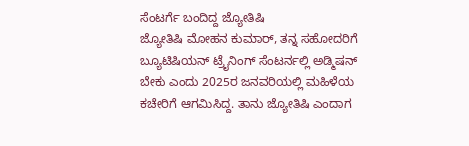ಸೆಂಟರ್ಗೆ ಬಂದಿದ್ದ ಜ್ಯೋತಿಷಿ
ಜ್ಯೋತಿಷಿ ಮೋಹನ ಕುಮಾರ್, ತನ್ನ ಸಹೋದರಿಗೆ ಬ್ಯೂಟಿಷಿಯನ್ ಟ್ರೈನಿಂಗ್ ಸೆಂಟರ್ನಲ್ಲಿ ಅಡ್ಮಿಷನ್ ಬೇಕು ಎಂದು 2025ರ ಜನವರಿಯಲ್ಲಿ ಮಹಿಳೆಯ ಕಚೇರಿಗೆ ಆಗಮಿಸಿದ್ದ. ತಾನು ಜ್ಯೋತಿಷಿ ಎಂದಾಗ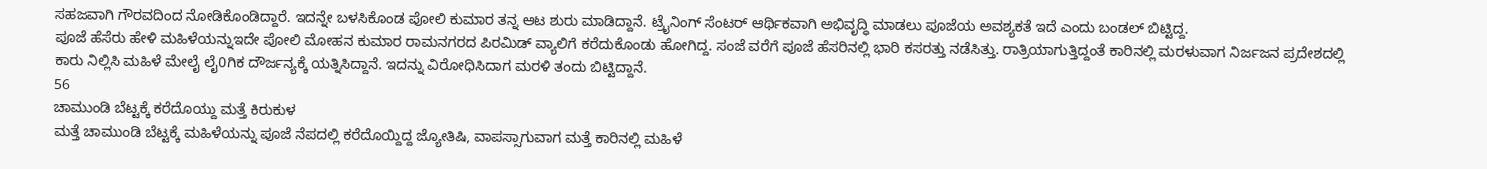ಸಹಜವಾಗಿ ಗೌರವದಿಂದ ನೋಡಿಕೊಂಡಿದ್ದಾರೆ. ಇದನ್ನೇ ಬಳಸಿಕೊಂಡ ಪೋಲಿ ಕುಮಾರ ತನ್ನ ಆಟ ಶುರು ಮಾಡಿದ್ದಾನೆ. ಟ್ರೈನಿಂಗ್ ಸೆಂಟರ್ ಆರ್ಥಿಕವಾಗಿ ಅಭಿವೃದ್ಧಿ ಮಾಡಲು ಪೂಜೆಯ ಅವಶ್ಯಕತೆ ಇದೆ ಎಂದು ಬಂಡಲ್ ಬಿಟ್ಟಿದ್ದ.
ಪೂಜೆ ಹೆಸೆರು ಹೇಳಿ ಮಹಿಳೆಯನ್ನುಇದೇ ಪೋಲಿ ಮೋಹನ ಕುಮಾರ ರಾಮನಗರದ ಪಿರಮಿಡ್ ವ್ಯಾಲಿಗೆ ಕರೆದುಕೊಂಡು ಹೋಗಿದ್ದ. ಸಂಜೆ ವರೆಗೆ ಪೂಜೆ ಹೆಸರಿನಲ್ಲಿ ಭಾರಿ ಕಸರತ್ತು ನಡೆಸಿತ್ತು. ರಾತ್ರಿಯಾಗುತ್ತಿದ್ದಂತೆ ಕಾರಿನಲ್ಲಿ ಮರಳುವಾಗ ನಿರ್ಜಜನ ಪ್ರದೇಶದಲ್ಲಿ ಕಾರು ನಿಲ್ಲಿಸಿ ಮಹಿಳೆ ಮೇಲೈ ಲೈ0ಗಿಕ ದೌರ್ಜನ್ಯಕ್ಕೆ ಯತ್ನಿಸಿದ್ದಾನೆ. ಇದನ್ನು ವಿರೋಧಿಸಿದಾಗ ಮರಳಿ ತಂದು ಬಿಟ್ಟಿದ್ದಾನೆ.
56
ಚಾಮುಂಡಿ ಬೆಟ್ಟಕ್ಕೆ ಕರೆದೊಯ್ದು ಮತ್ತೆ ಕಿರುಕುಳ
ಮತ್ತೆ ಚಾಮುಂಡಿ ಬೆಟ್ಟಕ್ಕೆ ಮಹಿಳೆಯನ್ನು ಪೂಜೆ ನೆಪದಲ್ಲಿ ಕರೆದೊಯ್ದಿದ್ದ ಜ್ಯೋತಿಷಿ, ವಾಪಸ್ಸಾಗುವಾಗ ಮತ್ತೆ ಕಾರಿನಲ್ಲಿ ಮಹಿಳೆ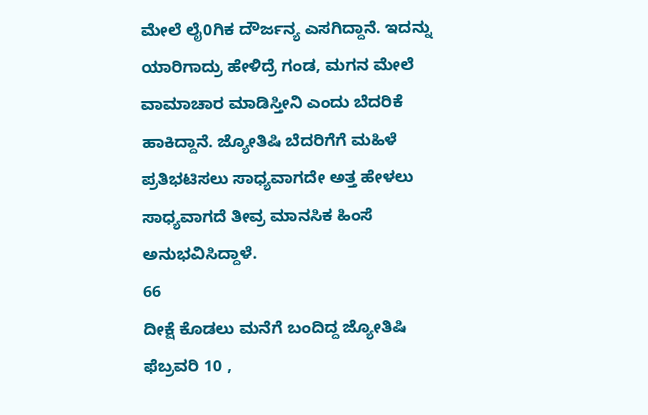ಮೇಲೆ ಲೈ0ಗಿಕ ದೌರ್ಜನ್ಯ ಎಸಗಿದ್ದಾನೆ. ಇದನ್ನು ಯಾರಿಗಾದ್ರು ಹೇಳಿದ್ರೆ ಗಂಡ, ಮಗನ ಮೇಲೆ ವಾಮಾಚಾರ ಮಾಡಿಸ್ತೀನಿ ಎಂದು ಬೆದರಿಕೆ ಹಾಕಿದ್ದಾನೆ. ಜ್ಯೋತಿಷಿ ಬೆದರಿಗೆಗೆ ಮಹಿಳೆ ಪ್ರತಿಭಟಿಸಲು ಸಾಧ್ಯವಾಗದೇ ಅತ್ತ ಹೇಳಲು ಸಾಧ್ಯವಾಗದೆ ತೀವ್ರ ಮಾನಸಿಕ ಹಿಂಸೆ ಅನುಭವಿಸಿದ್ದಾಳೆ.
66
ದೀಕ್ಷೆ ಕೊಡಲು ಮನೆಗೆ ಬಂದಿದ್ದ ಜ್ಯೋತಿಷಿ
ಫೆಬ್ರವರಿ 10 ,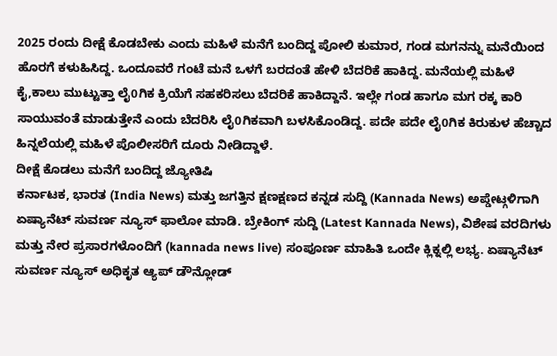2025 ರಂದು ದೀಕ್ಷೆ ಕೊಡಬೇಕು ಎಂದು ಮಹಿಳೆ ಮನೆಗೆ ಬಂದಿದ್ದ ಪೋಲಿ ಕುಮಾರ, ಗಂಡ ಮಗನನ್ನು ಮನೆಯಿಂದ ಹೊರಗೆ ಕಳುಹಿಸಿದ್ದ. ಒಂದೂವರೆ ಗಂಟೆ ಮನೆ ಒಳಗೆ ಬರದಂತೆ ಹೇಳಿ ಬೆದರಿಕೆ ಹಾಕಿದ್ದ. ಮನೆಯಲ್ಲಿ ಮಹಿಳೆ ಕೈ,ಕಾಲು ಮುಟ್ಟುತ್ತಾ ಲೈ0ಗಿಕ ಕ್ರಿಯೆಗೆ ಸಹಕರಿಸಲು ಬೆದರಿಕೆ ಹಾಕಿದ್ದಾನೆ. ಇಲ್ಲೇ ಗಂಡ ಹಾಗೂ ಮಗ ರಕ್ಕ ಕಾರಿ ಸಾಯುವಂತೆ ಮಾಡುತ್ತೇನೆ ಎಂದು ಬೆದರಿಸಿ ಲೈ0ಗಿಕವಾಗಿ ಬಳಸಿಕೊಂಡಿದ್ದ. ಪದೇ ಪದೇ ಲೈ0ಗಿಕ ಕಿರುಕುಳ ಹೆಚ್ಚಾದ ಹಿನ್ನಲೆಯಲ್ಲಿ ಮಹಿಳೆ ಪೊಲೀಸರಿಗೆ ದೂರು ನೀಡಿದ್ದಾಳೆ.
ದೀಕ್ಷೆ ಕೊಡಲು ಮನೆಗೆ ಬಂದಿದ್ದ ಜ್ಯೋತಿಷಿ
ಕರ್ನಾಟಕ, ಭಾರತ (India News) ಮತ್ತು ಜಗತ್ತಿನ ಕ್ಷಣಕ್ಷಣದ ಕನ್ನಡ ಸುದ್ದಿ (Kannada News) ಅಪ್ಡೇಟ್ಗಳಿಗಾಗಿ ಏಷ್ಯಾನೆಟ್ ಸುವರ್ಣ ನ್ಯೂಸ್ ಫಾಲೋ ಮಾಡಿ. ಬ್ರೇಕಿಂಗ್ ಸುದ್ದಿ (Latest Kannada News), ವಿಶೇಷ ವರದಿಗಳು ಮತ್ತು ನೇರ ಪ್ರಸಾರಗಳೊಂದಿಗೆ (kannada news live) ಸಂಪೂರ್ಣ ಮಾಹಿತಿ ಒಂದೇ ಕ್ಲಿಕ್ನಲ್ಲಿ ಲಭ್ಯ. ಏಷ್ಯಾನೆಟ್ ಸುವರ್ಣ ನ್ಯೂಸ್ ಅಧಿಕೃತ ಆ್ಯಪ್ ಡೌನ್ಲೋಡ್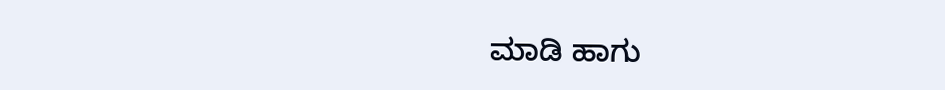ಮಾಡಿ ಹಾಗು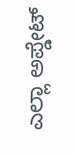ಎಲ್ಲಾ ಅಪ್ಡೇಟ್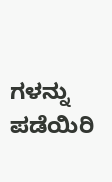ಗಳನ್ನು ಪಡೆಯಿರಿ